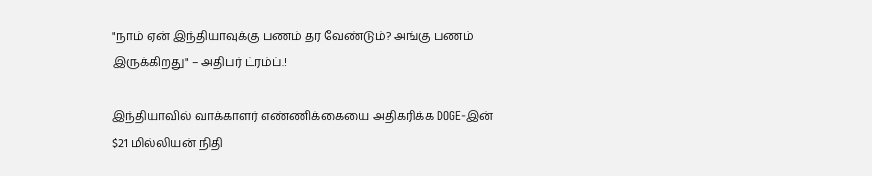"நாம் ஏன் இந்தியாவுக்கு பணம் தர வேண்டும்? அங்கு பணம் இருக்கிறது" – அதிபர் ட்ரம்ப்.!

இந்தியாவில் வாக்காளர் எண்ணிக்கையை அதிகரிக்க DOGE-இன் $21 மில்லியன் நிதி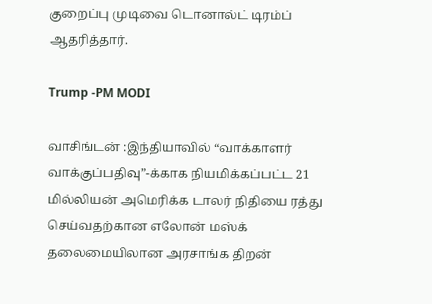குறைப்பு முடிவை டொனால்ட் டிரம்ப் ஆதரித்தார்.

Trump -PM MODI

வாசிங்டன் :இந்தியாவில் “வாக்காளர் வாக்குப்பதிவு”-க்காக நியமிக்கப்பட்ட 21 மில்லியன் அமெரிக்க டாலர் நிதியை ரத்து செய்வதற்கான எலோன் மஸ்க் தலைமையிலான அரசாங்க திறன்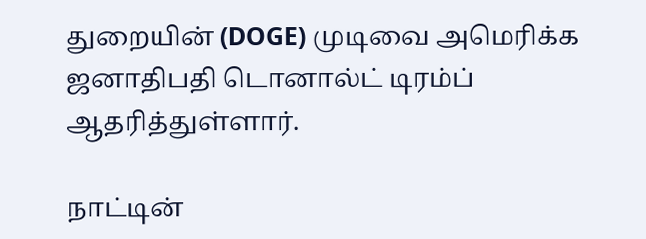துறையின் (DOGE) முடிவை அமெரிக்க ஜனாதிபதி டொனால்ட் டிரம்ப் ஆதரித்துள்ளார்.

நாட்டின்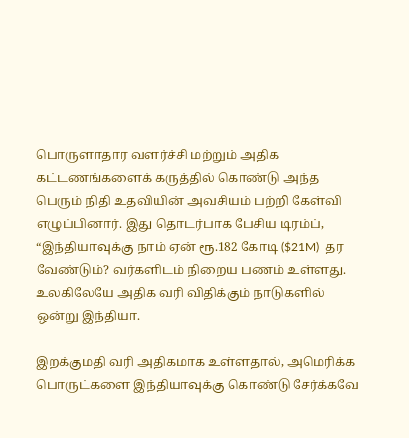பொருளாதார வளர்ச்சி மற்றும் அதிக கட்டணங்களைக் கருத்தில் கொண்டு அந்த பெரும் நிதி உதவியின் அவசியம் பற்றி கேள்வி எழுப்பினார். இது தொடர்பாக பேசிய டிரம்ப், “இந்தியாவுக்கு நாம் ஏன் ரூ.182 கோடி ($21M)  தர வேண்டும்? வர்களிடம் நிறைய பணம் உள்ளது. உலகிலேயே அதிக வரி விதிக்கும் நாடுகளில் ஒன்று இந்தியா.

இறக்குமதி வரி அதிகமாக உள்ளதால், அமெரிக்க பொருட்களை இந்தியாவுக்கு கொண்டு சேர்க்கவே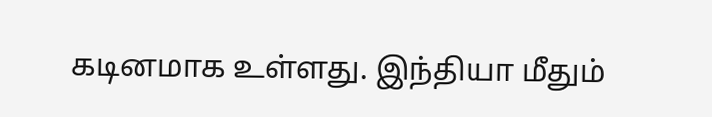கடினமாக உள்ளது. இந்தியா மீதும்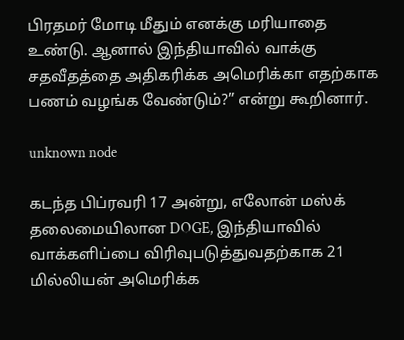பிரதமர் மோடி மீதும் எனக்கு மரியாதை உண்டு. ஆனால் இந்தியாவில் வாக்கு சதவீதத்தை அதிகரிக்க அமெரிக்கா எதற்காக பணம் வழங்க வேண்டும்?” என்று கூறினார்.

unknown node

கடந்த பிப்ரவரி 17 அன்று, எலோன் மஸ்க் தலைமையிலான DOGE, இந்தியாவில் வாக்களிப்பை விரிவுபடுத்துவதற்காக 21 மில்லியன் அமெரிக்க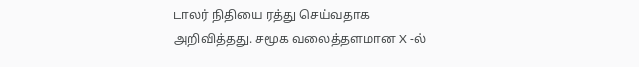டாலர் நிதியை ரத்து செய்வதாக அறிவித்தது. சமூக வலைத்தளமான X -ல்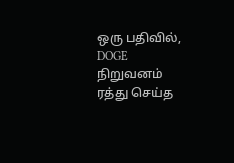ஒரு பதிவில், DOGE நிறுவனம் ரத்து செய்த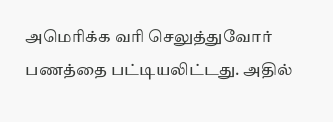அமெரிக்க வரி செலுத்துவோர் பணத்தை பட்டியலிட்டது. அதில்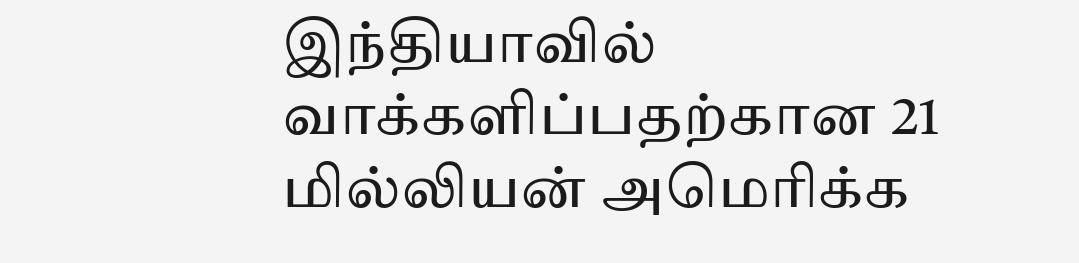இந்தியாவில் வாக்களிப்பதற்கான 21 மில்லியன் அமெரிக்க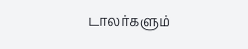டாலர்களும்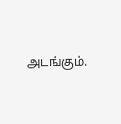அடங்கும்.